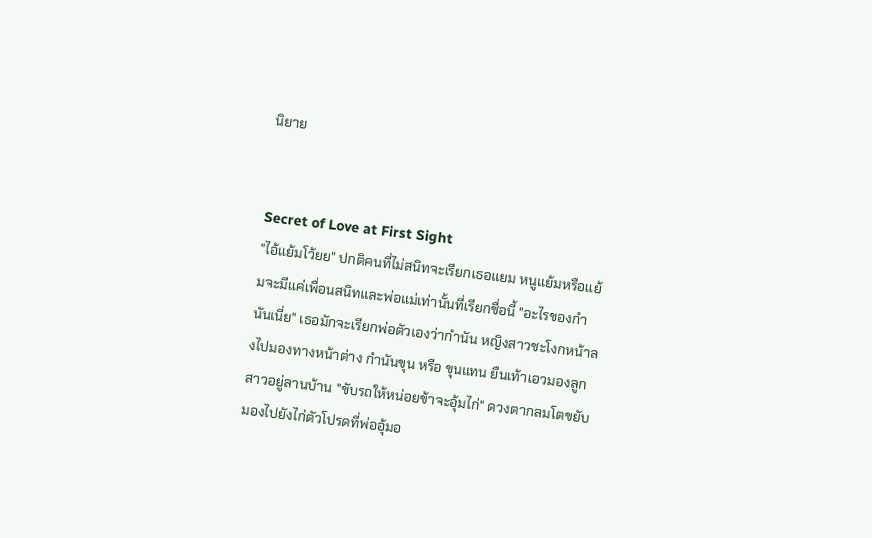นิยาย


Secret of Love at First Sight
"ไอ้แย้มโว้ยย" ปกติคนที่ไม่สนิทจะเรียกเธอแยม หนูแย้มหรือแย้มจะมีแค่เพื่อนสนิทและพ่อแม่เท่านั้นที่เรียกชื่อนี้ "อะไรของกำนันเนี่ย" เธอมักจะเรียกพ่อตัวเองว่ากำนัน หญิงสาวชะโงกหน้าลงไปมองทางหน้าต่าง กำนันขุน หรือ ขุนแทน ยืนเท้าเอวมองลูกสาวอยู่ลานบ้าน "ขับรถให้หน่อยข้าจะอุ้มไก่" ดวงตากลมโตขยับมองไปยังไก่ตัวโปรดที่พ่ออุ้มอ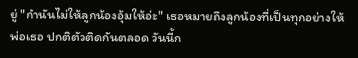ยู่ "กำนันไม่ให้ลูกน้องอุ้มให้อ่ะ" เธอหมายถึงลูกน้องที่เป็นทุกอย่างให้พ่อเธอ ปกติตัวติดกันตลอด วันนี้ก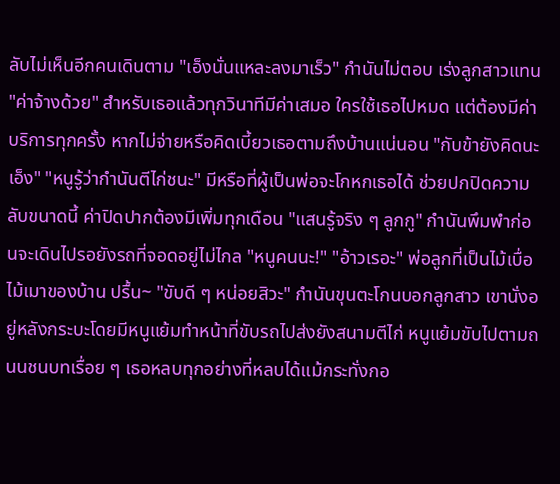ลับไม่เห็นอีกคนเดินตาม "เอ็งนั่นแหละลงมาเร็ว" กำนันไม่ตอบ เร่งลูกสาวแทน "ค่าจ้างด้วย" สำหรับเธอแล้วทุกวินาทีมีค่าเสมอ ใครใช้เธอไปหมด แต่ต้องมีค่าบริการทุกครั้ง หากไม่จ่ายหรือคิดเบี้ยวเธอตามถึงบ้านแน่นอน "กับข้ายังคิดนะเอ็ง" "หนูรู้ว่ากำนันตีไก่ชนะ" มีหรือที่ผู้เป็นพ่อจะโกหกเธอได้ ช่วยปกปิดความลับขนาดนี้ ค่าปิดปากต้องมีเพิ่มทุกเดือน "แสนรู้จริง ๆ ลูกกู" กำนันพึมพำก่อนจะเดินไปรอยังรถที่จอดอยู่ไม่ไกล "หนูคนนะ!" "อ้าวเรอะ" พ่อลูกที่เป็นไม้เบื่อไม้เมาของบ้าน ปรื้น~ "ขับดี ๆ หน่อยสิวะ" กำนันขุนตะโกนบอกลูกสาว เขานั่งอยู่หลังกระบะโดยมีหนูแย้มทำหน้าที่ขับรถไปส่งยังสนามตีไก่ หนูแย้มขับไปตามถนนชนบทเรื่อย ๆ เธอหลบทุกอย่างที่หลบได้แม้กระทั่งกอ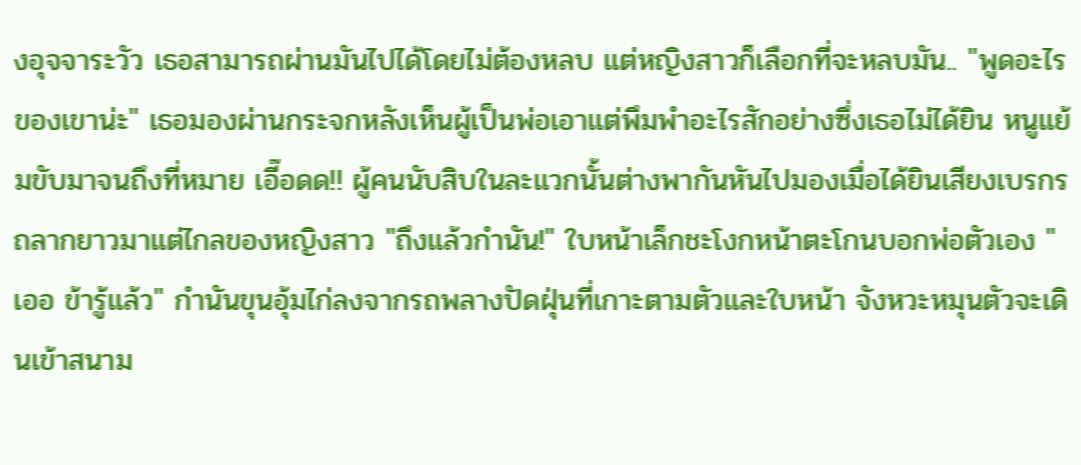งอุจจาระวัว เธอสามารถผ่านมันไปได้โดยไม่ต้องหลบ แต่หญิงสาวก็เลือกที่จะหลบมัน.. "พูดอะไรของเขาน่ะ" เธอมองผ่านกระจกหลังเห็นผู้เป็นพ่อเอาแต่พึมพำอะไรสักอย่างซึ่งเธอไม่ได้ยิน หนูแย้มขับมาจนถึงที่หมาย เอี๊อดด!! ผู้คนนับสิบในละแวกนั้นต่างพากันหันไปมองเมื่อได้ยินเสียงเบรกรถลากยาวมาแต่ไกลของหญิงสาว "ถึงแล้วกำนัน!" ใบหน้าเล็กชะโงกหน้าตะโกนบอกพ่อตัวเอง "เออ ข้ารู้แล้ว" กำนันขุนอุ้มไก่ลงจากรถพลางปัดฝุ่นที่เกาะตามตัวและใบหน้า จังหวะหมุนตัวจะเดินเข้าสนาม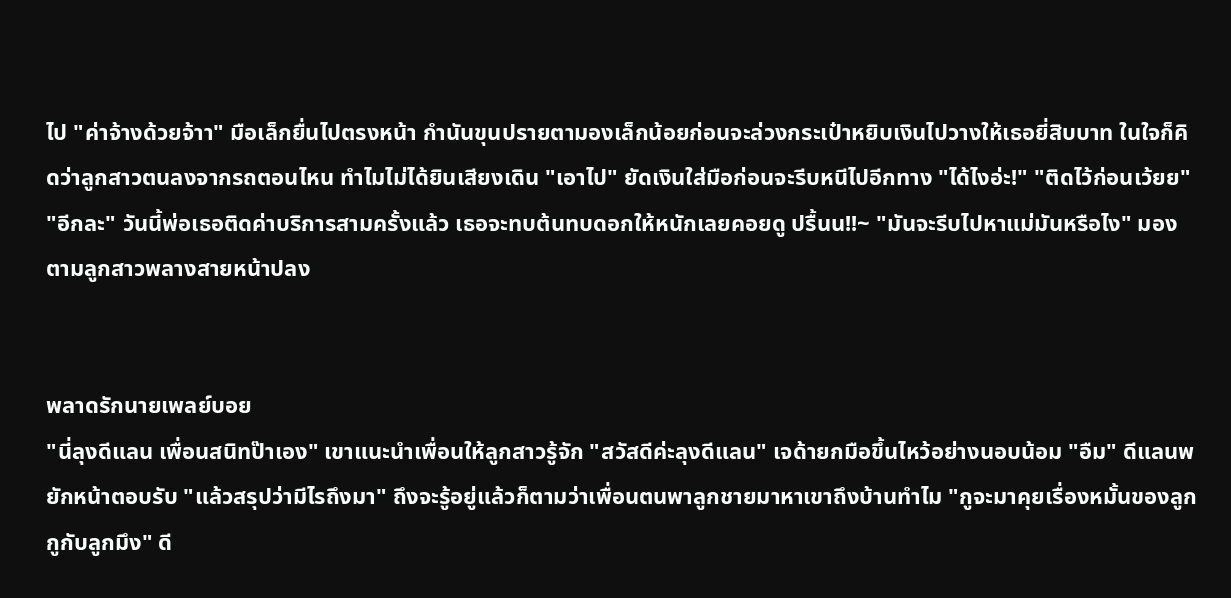ไป "ค่าจ้างด้วยจ้าา" มือเล็กยื่นไปตรงหน้า กำนันขุนปรายตามองเล็กน้อยก่อนจะล่วงกระเป๋าหยิบเงินไปวางให้เธอยี่สิบบาท ในใจก็คิดว่าลูกสาวตนลงจากรถตอนไหน ทำไมไม่ได้ยินเสียงเดิน "เอาไป" ยัดเงินใส่มือก่อนจะรีบหนีไปอีกทาง "ได้ไงอ่ะ!" "ติดไว้ก่อนเว้ยย" "อีกละ" วันนี้พ่อเธอติดค่าบริการสามครั้งแล้ว เธอจะทบต้นทบดอกให้หนักเลยคอยดู ปรื้นน!!~ "มันจะรีบไปหาแม่มันหรือไง" มองตามลูกสาวพลางสายหน้าปลง


พลาดรักนายเพลย์บอย
"นี่ลุงดีแลน เพื่อนสนิทป๊าเอง" เขาแนะนำเพื่อนให้ลูกสาวรู้จัก "สวัสดีค่ะลุงดีแลน" เจด้ายกมือขึ้นไหว้อย่างนอบน้อม "อืม" ดีแลนพยักหน้าตอบรับ "แล้วสรุปว่ามีไรถึงมา" ถึงจะรู้อยู่แล้วก็ตามว่าเพื่อนตนพาลูกชายมาหาเขาถึงบ้านทำไม "กูจะมาคุยเรื่องหมั้นของลูกกูกับลูกมึง" ดี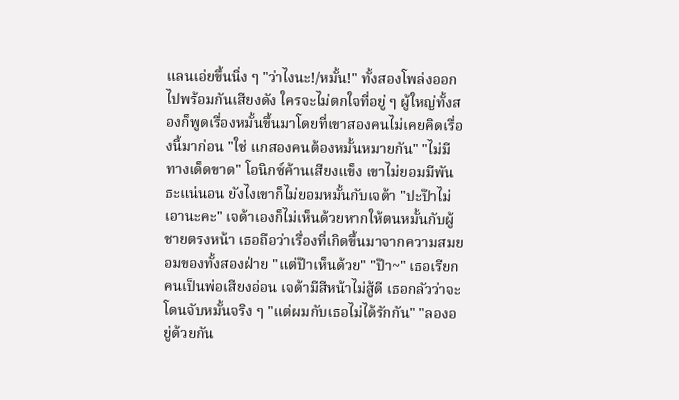แลนเอ่ยขึ้นนิ่ง ๆ "ว่าไงนะ!/หมั้น!" ทั้งสองโพล่งออกไปพร้อมกันเสียงดัง ใครจะไม่ตกใจที่อยู่ ๆ ผู้ใหญ่ทั้งสองก็พูดเรื่องหมั้นขึ้นมาโดยที่เขาสองคนไม่เคยคิดเรื่องนี้มาก่อน "ใช่ แกสองคนต้องหมั้นหมายกัน" "ไม่มีทางเด็ดขาด" โอนิกซ์ค้านเสียงแข็ง เขาไม่ยอมมีพันธะแน่นอน ยังไงเขาก็ไม่ยอมหมั้นกับเจด้า "ปะป๊าไม่เอานะคะ" เจด้าเองก็ไม่เห็นด้วยหากให้ตนหมั้นกับผู้ชายตรงหน้า เธอถือว่าเรื่องที่เกิดขึ้นมาจากความสมยอมของทั้งสองฝ่าย "แต่ป๊าเห็นด้วย" "ป๊า~" เธอเรียกคนเป็นพ่อเสียงอ่อน เจด้ามีสีหน้าไม่สู้ดี เธอกลัวว่าจะโดนจับหมั้นจริง ๆ "แต่ผมกับเธอไม่ได้รักกัน" "ลองอยู่ด้วยกัน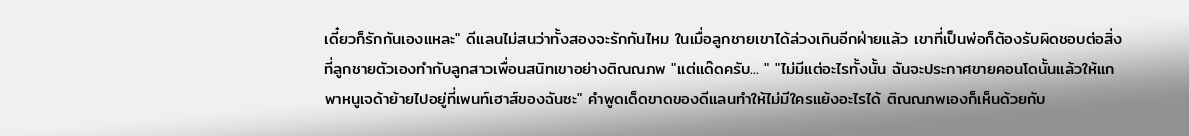เดี๋ยวก็รักกันเองแหละ" ดีแลนไม่สนว่าทั้งสองจะรักกันไหม ในเมื่อลูกชายเขาได้ล่วงเกินอีกฝ่ายแล้ว เขาที่เป็นพ่อก็ต้องรับผิดชอบต่อสิ่งที่ลูกชายตัวเองทำกับลูกสาวเพื่อนสนิทเขาอย่างติณณภพ "แต่แด๊ดครับ... " "ไม่มีแต่อะไรทั้งนั้น ฉันจะประกาศขายคอนโดนั้นแล้วให้แกพาหนูเจด้าย้ายไปอยู่ที่เพนท์เฮาส์ของฉันซะ" คำพูดเด็ดขาดของดีแลนทำให้ไม่มีใครแย้งอะไรได้ ติณณภพเองก็เห็นด้วยกับ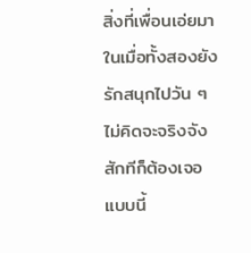สิ่งที่เพื่อนเอ่ยมา ในเมื่อทั้งสองยังรักสนุกไปวัน ๆ ไม่คิดจะจริงจังสักทีก็ต้องเจอแบบนี้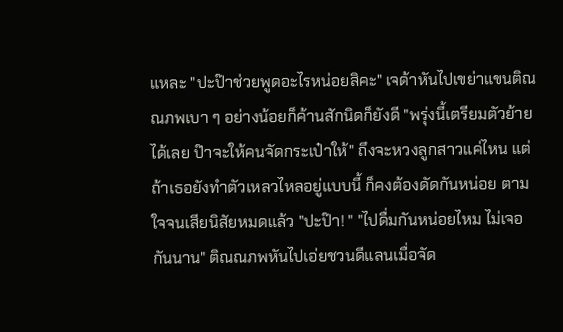แหละ "ปะป๊าช่วยพูดอะไรหน่อยสิคะ" เจด้าหันไปเขย่าแขนติณณภพเบา ๆ อย่างน้อยก็ค้านสักนิดก็ยังดี "พรุ่งนี้เตรียมตัวย้ายได้เลย ป๊าจะให้คนจัดกระเป๋าให้" ถึงจะหวงลูกสาวแค่ไหน แต่ถ้าเธอยังทำตัวเหลวไหลอยู่แบบนี้ ก็คงต้องดัดกันหน่อย ตามใจจนเสียนิสัยหมดแล้ว "ปะป๊า! " "ไปดื่มกันหน่อยไหม ไม่เจอกันนาน" ติณณภพหันไปเอ่ยชวนดีแลนเมื่อจัด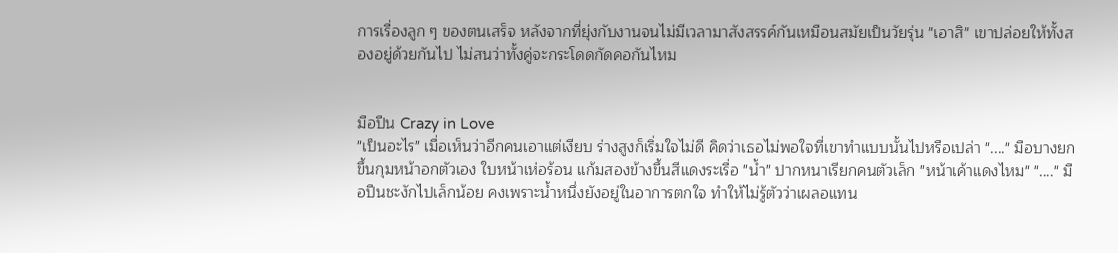การเรื่องลูก ๆ ของตนเสร็จ หลังจากที่ยุ่งกับงานจนไม่มีเวลามาสังสรรค์กันเหมือนสมัยเป็นวัยรุ่น "เอาสิ" เขาปล่อยให้ทั้งสองอยู่ด้วยกันไป ไม่สนว่าทั้งคู่จะกระโดดกัดคอกันไหม


มือปืน Crazy in Love
"เป็นอะไร" เมื่อเห็นว่าอีกคนเอาแต่เงียบ ร่างสูงก็เริ่มใจไม่ดี คิดว่าเธอไม่พอใจที่เขาทำแบบนั้นไปหรือเปล่า "...." มือบางยกขึ้นกุมหน้าอกตัวเอง ใบหน้าเห่อร้อน แก้มสองข้างขึ้นสีแดงระเรื่อ "น้ำ" ปากหนาเรียกคนตัวเล็ก "หน้าเค้าแดงไหม" "...." มือปืนชะงักไปเล็กน้อย คงเพราะน้ำหนึ่งยังอยู่ในอาการตกใจ ทำให้ไม่รู้ตัวว่าเผลอแทน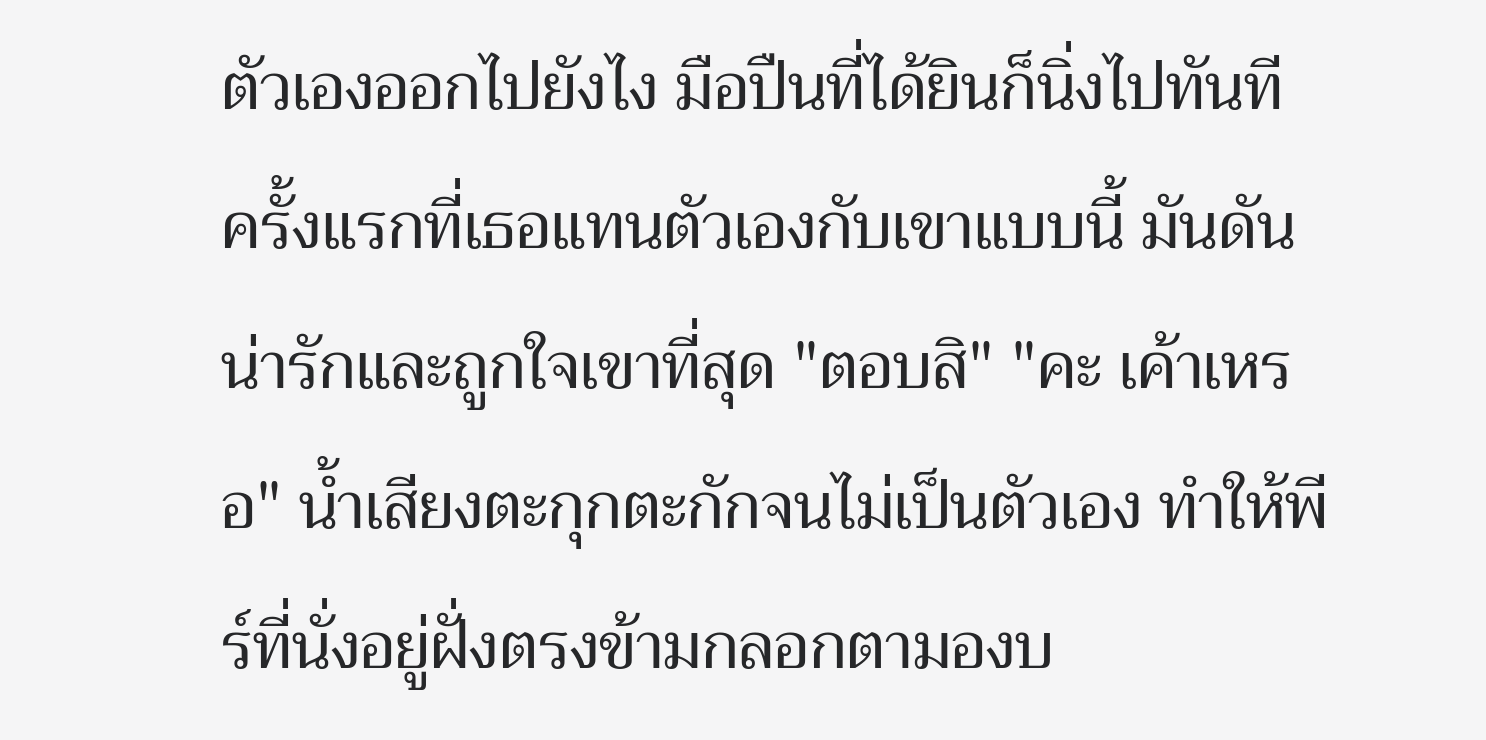ตัวเองออกไปยังไง มือปืนที่ได้ยินก็นิ่งไปทันที ครั้งแรกที่เธอแทนตัวเองกับเขาแบบนี้ มันดันน่ารักและถูกใจเขาที่สุด "ตอบสิ" "คะ เค้าเหรอ" น้ำเสียงตะกุกตะกักจนไม่เป็นตัวเอง ทำให้พีร์ที่นั่งอยู่ฝั่งตรงข้ามกลอกตามองบ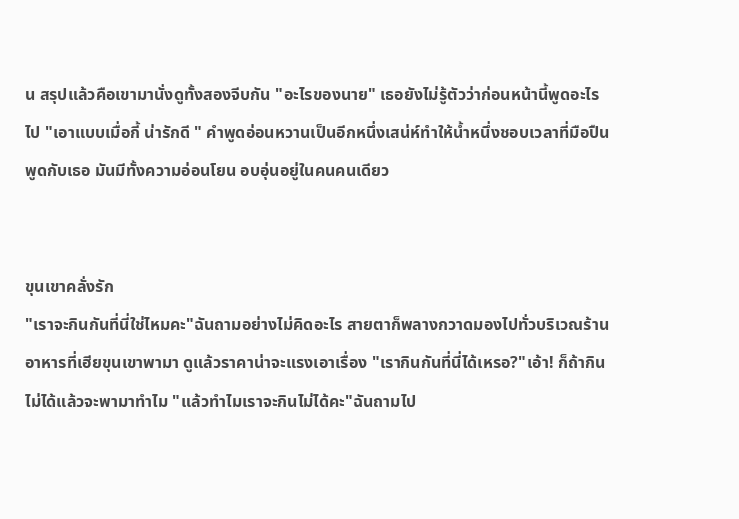น สรุปแล้วคือเขามานั่งดูทั้งสองจีบกัน "อะไรของนาย" เธอยังไม่รู้ตัวว่าก่อนหน้านี้พูดอะไรไป "เอาแบบเมื่อกี้ น่ารักดี " คำพูดอ่อนหวานเป็นอีกหนึ่งเสน่ห์ทำให้น้ำหนึ่งชอบเวลาที่มือปืนพูดกับเธอ มันมีทั้งความอ่อนโยน อบอุ่นอยู่ในคนคนเดียว


ขุนเขาคลั่งรัก
"เราจะกินกันที่นี่ใช่ไหมคะ"ฉันถามอย่างไม่คิดอะไร สายตาก็พลางกวาดมองไปทั่วบริเวณร้านอาหารที่เฮียขุนเขาพามา ดูแล้วราคาน่าจะแรงเอาเรื่อง "เรากินกันที่นี่ได้เหรอ?"เอ้า! ก็ถ้ากินไม่ได้แล้วจะพามาทำไม "แล้วทำไมเราจะกินไม่ได้คะ"ฉันถามไป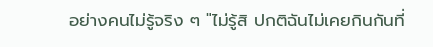อย่างคนไม่รู้จริง ๆ "ไม่รู้สิ ปกติฉันไม่เคยกินกันที่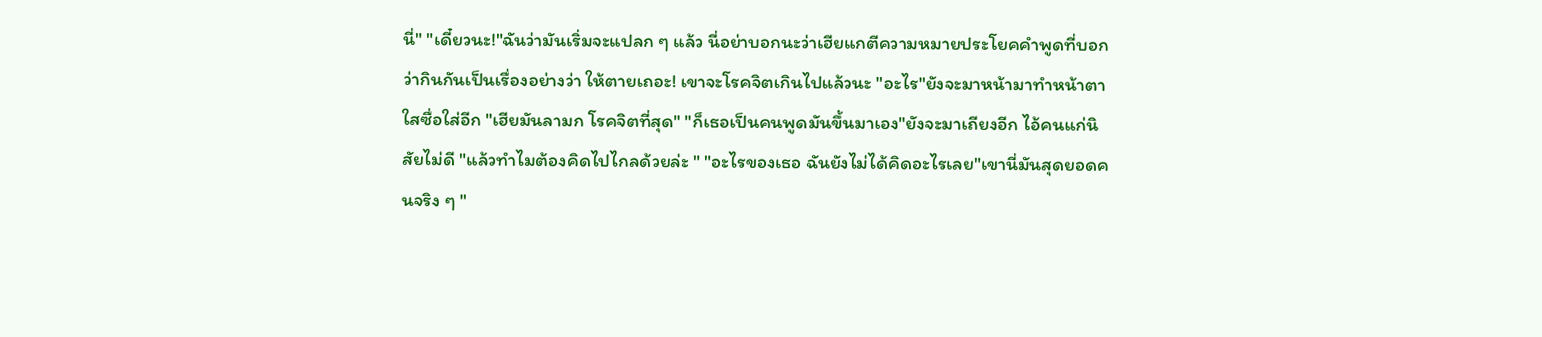นี่" "เดี๋ยวนะ!"ฉันว่ามันเริ่มจะแปลก ๆ แล้ว นี่อย่าบอกนะว่าเฮียแกตีความหมายประโยคคำพูดที่บอกว่ากินกันเป็นเรื่องอย่างว่า ให้ตายเถอะ! เขาจะโรคจิตเกินไปแล้วนะ "อะไร"ยังจะมาหน้ามาทำหน้าตาใสซื่อใส่อีก "เฮียมันลามก โรคจิตที่สุด" "ก็เธอเป็นคนพูดมันขึ้นมาเอง"ยังจะมาเถียงอีก ไอ้คนแก่นิสัยไม่ดี "แล้วทำไมต้องคิดไปไกลด้วยล่ะ " "อะไรของเธอ ฉันยังไม่ได้คิดอะไรเลย"เขานี่มันสุดยอดคนจริง ๆ "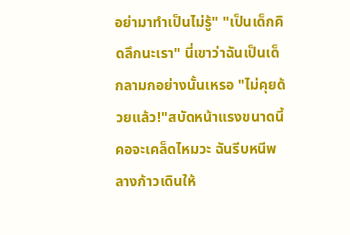อย่ามาทำเป็นไม่รู้" "เป็นเด็กคิดลึกนะเรา" นี่เขาว่าฉันเป็นเด็กลามกอย่างนั้นเหรอ "ไม่คุยด้วยแล้ว!"สบัดหน้าแรงขนาดนี้คอจะเคล็ดไหมวะ ฉันรีบหนีพลางก้าวเดินให้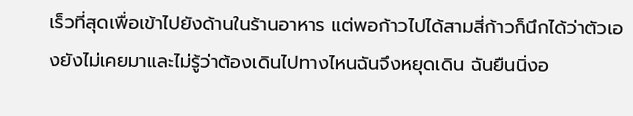เร็วที่สุดเพื่อเข้าไปยังด้านในร้านอาหาร แต่พอก้าวไปได้สามสี่ก้าวก็นึกได้ว่าตัวเองยังไม่เคยมาและไม่รู้ว่าต้องเดินไปทางไหนฉันจึงหยุดเดิน ฉันยืนนิ่งอ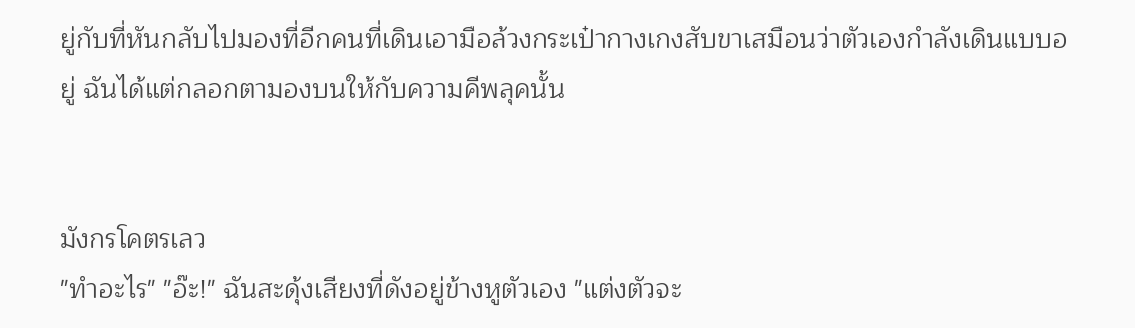ยู่กับที่หันกลับไปมองที่อีกคนที่เดินเอามือล้วงกระเป๋ากางเกงสับขาเสมือนว่าตัวเองกำลังเดินแบบอยู่ ฉันได้แต่กลอกตามองบนให้กับความคีพลุคนั้น


มังกรโคตรเลว
"ทำอะไร" "อ๊ะ!" ฉันสะดุ้งเสียงที่ดังอยู่ข้างหูตัวเอง "แต่งตัวจะ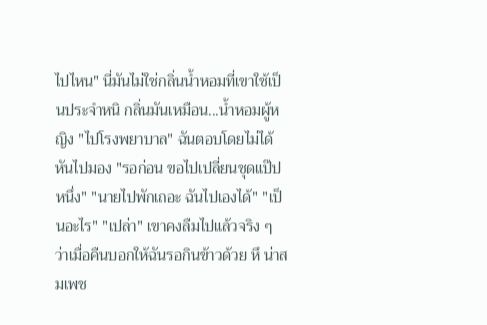ไปไหน" นี่มันไม่ใช่กลิ่นน้ำหอมที่เขาใช้เป็นประจำหนิ กลิ่นมันเหมือน...น้ำหอมผู้หญิง "ไปโรงพยาบาล" ฉันตอบโดยไม่ได้หันไปมอง "รอก่อน ขอไปเปลี่ยนชุดแป๊ปหนึ่ง" "นายไปพักเถอะ ฉันไปเองได้" "เป็นอะไร" "เปล่า" เขาคงลืมไปแล้วจริง ๆ ว่าเมื่อคืนบอกให้ฉันรอกินข้าวด้วย หึ น่าสมเพช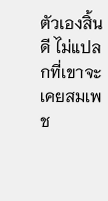ตัวเองสิ้นดี ไม่แปลกที่เขาจะเคยสมเพช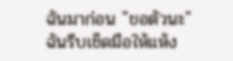ฉันมาก่อน "ขอตัวนะ" ฉันรีบเช็ดมือให้แห้ง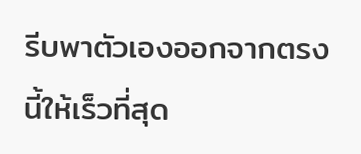รีบพาตัวเองออกจากตรงนี้ให้เร็วที่สุด